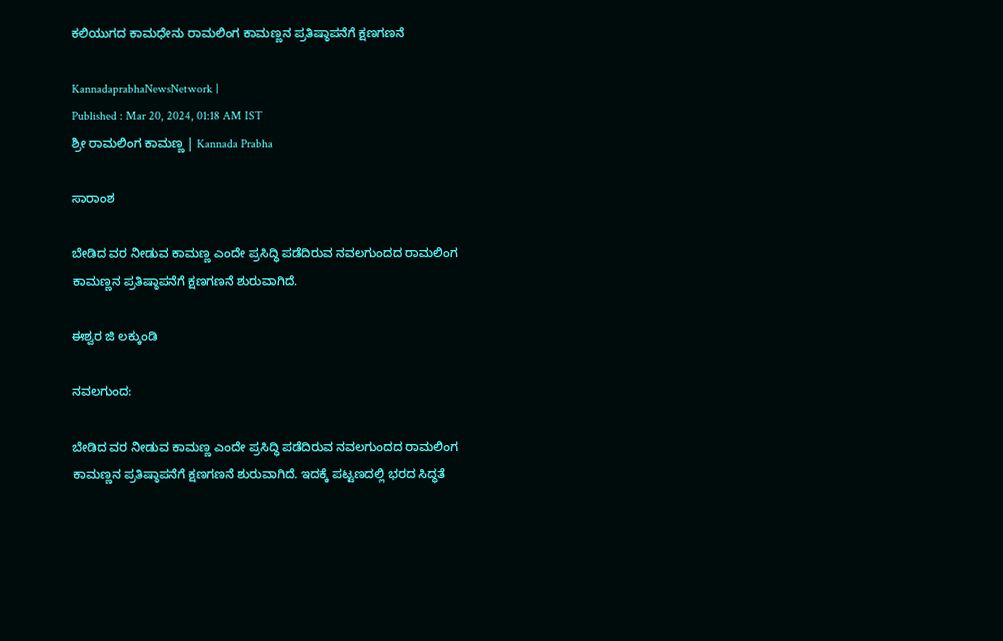ಕಲಿಯುಗದ ಕಾಮಧೇನು ರಾಮಲಿಂಗ ಕಾಮಣ್ಣನ ಪ್ರತಿಷ್ಠಾಪನೆಗೆ ಕ್ಷಣಗಣನೆ

KannadaprabhaNewsNetwork |
Published : Mar 20, 2024, 01:18 AM IST
ಶ್ರೀ ರಾಮಲಿಂಗ ಕಾಮಣ್ಣ | Kannada Prabha

ಸಾರಾಂಶ

ಬೇಡಿದ ವರ ನೀಡುವ ಕಾಮಣ್ಣ ಎಂದೇ ಪ್ರಸಿದ್ಧಿ ಪಡೆದಿರುವ ನವಲಗುಂದದ ರಾಮಲಿಂಗ ಕಾಮಣ್ಣನ ಪ್ರತಿಷ್ಠಾಪನೆಗೆ ಕ್ಷಣಗಣನೆ ಶುರುವಾಗಿದೆ.

ಈಶ್ವರ ಜಿ ಲಕ್ಕುಂಡಿ

ನವಲಗುಂದ:

ಬೇಡಿದ ವರ ನೀಡುವ ಕಾಮಣ್ಣ ಎಂದೇ ಪ್ರಸಿದ್ಧಿ ಪಡೆದಿರುವ ನವಲಗುಂದದ ರಾಮಲಿಂಗ ಕಾಮಣ್ಣನ ಪ್ರತಿಷ್ಠಾಪನೆಗೆ ಕ್ಷಣಗಣನೆ ಶುರುವಾಗಿದೆ. ಇದಕ್ಕೆ ಪಟ್ಟಣದಲ್ಲಿ ಭರದ ಸಿದ್ಧತೆ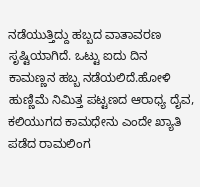ನಡೆಯುತ್ತಿದ್ದು ಹಬ್ಬದ ವಾತಾವರಣ ಸೃಷ್ಟಿಯಾಗಿದೆ. ಒಟ್ಟು ಐದು ದಿನ ಕಾಮಣ್ಣನ ಹಬ್ಬ ನಡೆಯಲಿದೆ.ಹೋಳಿ ಹುಣ್ಣಿಮೆ ನಿಮಿತ್ತ ಪಟ್ಟಣದ ಆರಾಧ್ಯ ದೈವ, ಕಲಿಯುಗದ ಕಾಮಧೇನು ಎಂದೇ ಖ್ಯಾತಿ ಪಡೆದ ರಾಮಲಿಂಗ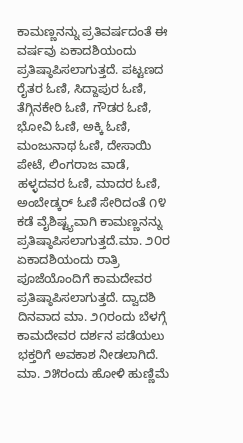ಕಾಮಣ್ಣನನ್ನು ಪ್ರತಿವರ್ಷದಂತೆ ಈ ವರ್ಷವು ಏಕಾದಶಿಯಂದು ಪ್ರತಿಷ್ಠಾಪಿಸಲಾಗುತ್ತದೆ. ಪಟ್ಟಣದ ರೈತರ ಓಣಿ, ಸಿದ್ದಾಪುರ ಓಣಿ, ತೆಗ್ಗಿನಕೇರಿ ಓಣಿ, ಗೌಡರ ಓಣಿ, ಭೋವಿ ಓಣಿ, ಅಕ್ಕಿ ಓಣಿ, ಮಂಜುನಾಥ ಓಣಿ, ದೇಸಾಯಿ ಪೇಟೆ, ಲಿಂಗರಾಜ ವಾಡೆ, ಹಳ್ಳದವರ ಓಣಿ, ಮಾದರ ಓಣಿ, ಅಂಬೇಡ್ಕರ್‌ ಓಣಿ ಸೇರಿದಂತೆ ೧೪ ಕಡೆ ವೈಶಿಷ್ಟ್ಯವಾಗಿ ಕಾಮಣ್ಣನನ್ನು ಪ್ರತಿಷ್ಠಾಪಿಸಲಾಗುತ್ತದೆ.ಮಾ. ೨೦ರ ಏಕಾದಶಿಯಂದು ರಾತ್ರಿ ಪೂಜೆಯೊಂದಿಗೆ ಕಾಮದೇವರ ಪ್ರತಿಷ್ಠಾಪಿಸಲಾಗುತ್ತದೆ. ದ್ವಾದಶಿ ದಿನವಾದ ಮಾ. ೨೧ರಂದು ಬೆಳಗ್ಗೆ ಕಾಮದೇವರ ದರ್ಶನ ಪಡೆಯಲು ಭಕ್ತರಿಗೆ ಅವಕಾಶ ನೀಡಲಾಗಿದೆ. ಮಾ. ೨೫ರಂದು ಹೋಳಿ ಹುಣ್ಣಿಮೆ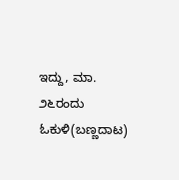ಇದ್ದು, ಮಾ. ೨೬ರಂದು ಓಕುಳಿ(ಬಣ್ಣದಾಟ)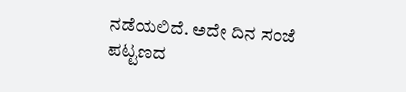ನಡೆಯಲಿದೆ. ಅದೇ ದಿನ ಸಂಜೆ ಪಟ್ಟಣದ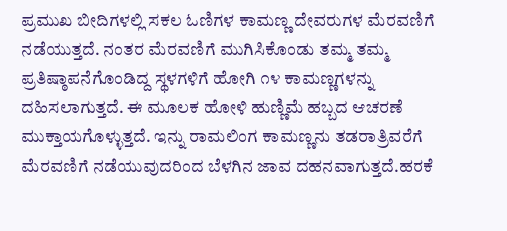ಪ್ರಮುಖ ಬೀದಿಗಳಲ್ಲಿ ಸಕಲ ಓಣಿಗಳ ಕಾಮಣ್ಣ ದೇವರುಗಳ ಮೆರವಣಿಗೆ ನಡೆಯುತ್ತದೆ. ನಂತರ ಮೆರವಣಿಗೆ ಮುಗಿಸಿಕೊಂಡು ತಮ್ಮ ತಮ್ಮ ಪ್ರತಿಷ್ಠಾಪನೆಗೊಂಡಿದ್ದ ಸ್ಥಳಗಳಿಗೆ ಹೋಗಿ ೧೪ ಕಾಮಣ್ಣಗಳನ್ನು ದಹಿಸಲಾಗುತ್ತದೆ. ಈ ಮೂಲಕ ಹೋಳಿ ಹುಣ್ಣಿಮೆ ಹಬ್ಬದ ಆಚರಣೆ ಮುಕ್ತಾಯಗೊಳ್ಳುತ್ತದೆ. ಇನ್ನು ರಾಮಲಿಂಗ ಕಾಮಣ್ಣನು ತಡರಾತ್ರಿವರೆಗೆ ಮೆರವಣಿಗೆ ನಡೆಯುವುದರಿಂದ ಬೆಳಗಿನ ಜಾವ ದಹನವಾಗುತ್ತದೆ.ಹರಕೆ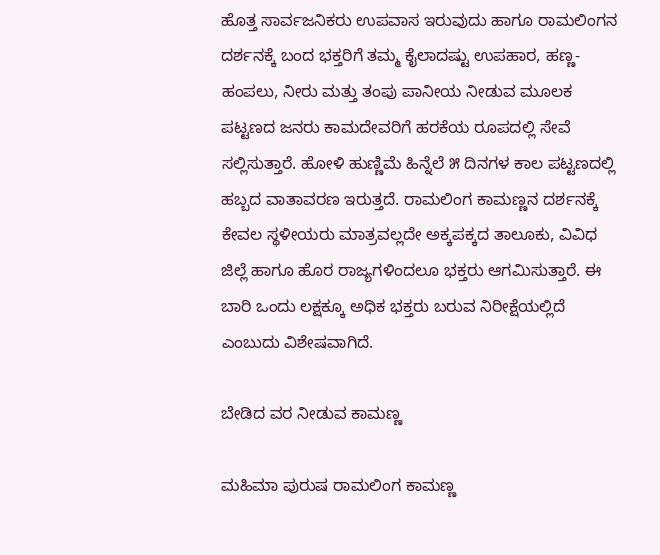ಹೊತ್ತ ಸಾರ್ವಜನಿಕರು ಉಪವಾಸ ಇರುವುದು ಹಾಗೂ ರಾಮಲಿಂಗನ ದರ್ಶನಕ್ಕೆ ಬಂದ ಭಕ್ತರಿಗೆ ತಮ್ಮ ಕೈಲಾದಷ್ಟು ಉಪಹಾರ, ಹಣ್ಣ-ಹಂಪಲು, ನೀರು ಮತ್ತು ತಂಪು ಪಾನೀಯ ನೀಡುವ ಮೂಲಕ ಪಟ್ಟಣದ ಜನರು ಕಾಮದೇವರಿಗೆ ಹರಕೆಯ ರೂಪದಲ್ಲಿ ಸೇವೆ ಸಲ್ಲಿಸುತ್ತಾರೆ. ಹೋಳಿ ಹುಣ್ಣಿಮೆ ಹಿನ್ನೆಲೆ ೫ ದಿನಗಳ ಕಾಲ ಪಟ್ಟಣದಲ್ಲಿ ಹಬ್ಬದ ವಾತಾವರಣ ಇರುತ್ತದೆ. ರಾಮಲಿಂಗ ಕಾಮಣ್ಣನ ದರ್ಶನಕ್ಕೆ ಕೇವಲ ಸ್ಥಳೀಯರು ಮಾತ್ರವಲ್ಲದೇ ಅಕ್ಕಪಕ್ಕದ ತಾಲೂಕು, ವಿವಿಧ ಜಿಲ್ಲೆ ಹಾಗೂ ಹೊರ ರಾಜ್ಯಗಳಿಂದಲೂ ಭಕ್ತರು ಆಗಮಿಸುತ್ತಾರೆ. ಈ ಬಾರಿ ಒಂದು ಲಕ್ಷಕ್ಕೂ ಅಧಿಕ ಭಕ್ತರು ಬರುವ ನಿರೀಕ್ಷೆಯಲ್ಲಿದೆ ಎಂಬುದು ವಿಶೇಷವಾಗಿದೆ.

ಬೇಡಿದ ವರ ನೀಡುವ ಕಾಮಣ್ಣ

ಮಹಿಮಾ ಪುರುಷ ರಾಮಲಿಂಗ ಕಾಮಣ್ಣ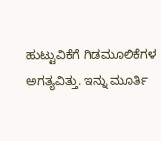ಹುಟ್ಟುವಿಕೆಗೆ ಗಿಡಮೂಲಿಕೆಗಳ ಅಗತ್ಯವಿತ್ತು. ಇನ್ನು ಮೂರ್ತಿ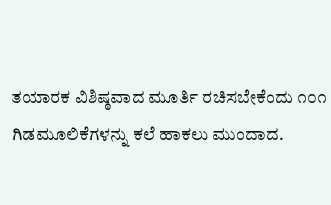ತಯಾರಕ ವಿಶಿಷ್ಠವಾದ ಮೂರ್ತಿ ರಚಿಸಬೇಕೆಂದು ೧೦೧ ಗಿಡಮೂಲಿಕೆಗಳನ್ನು ಕಲೆ ಹಾಕಲು ಮುಂದಾದ.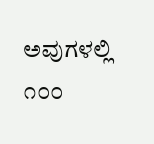ಅವುಗಳಲ್ಲಿ ೧೦೦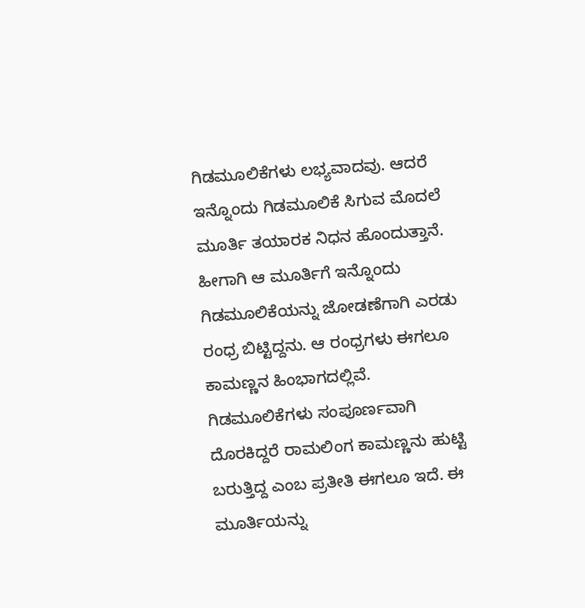ಗಿಡಮೂಲಿಕೆಗಳು ಲಭ್ಯವಾದವು. ಆದರೆ ಇನ್ನೊಂದು ಗಿಡಮೂಲಿಕೆ ಸಿಗುವ ಮೊದಲೆ ಮೂರ್ತಿ ತಯಾರಕ ನಿಧನ ಹೊಂದುತ್ತಾನೆ. ಹೀಗಾಗಿ ಆ ಮೂರ್ತಿಗೆ ಇನ್ನೊಂದು ಗಿಡಮೂಲಿಕೆಯನ್ನು ಜೋಡಣೆಗಾಗಿ ಎರಡು ರಂಧ್ರ ಬಿಟ್ಟಿದ್ದನು. ಆ ರಂಧ್ರಗಳು ಈಗಲೂ ಕಾಮಣ್ಣನ ಹಿಂಭಾಗದಲ್ಲಿವೆ. ಗಿಡಮೂಲಿಕೆಗಳು ಸಂಪೂರ್ಣವಾಗಿ ದೊರಕಿದ್ದರೆ ರಾಮಲಿಂಗ ಕಾಮಣ್ಣನು ಹುಟ್ಟಿ ಬರುತ್ತಿದ್ದ ಎಂಬ ಪ್ರತೀತಿ ಈಗಲೂ ಇದೆ. ಈ ಮೂರ್ತಿಯನ್ನು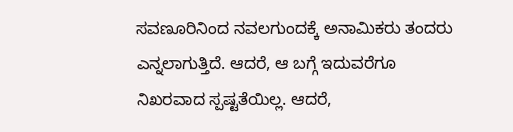ಸವಣೂರಿನಿಂದ ನವಲಗುಂದಕ್ಕೆ ಅನಾಮಿಕರು ತಂದರು ಎನ್ನಲಾಗುತ್ತಿದೆ. ಆದರೆ, ಆ ಬಗ್ಗೆ ಇದುವರೆಗೂ ನಿಖರವಾದ ಸ್ಪಷ್ಟತೆಯಿಲ್ಲ. ಆದರೆ,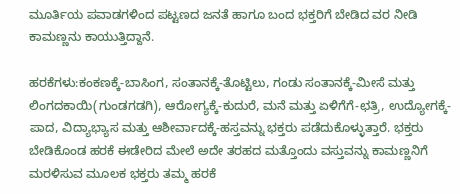ಮೂರ್ತಿಯ ಪವಾಡಗಳಿಂದ ಪಟ್ಟಣದ ಜನತೆ ಹಾಗೂ ಬಂದ ಭಕ್ತರಿಗೆ ಬೇಡಿದ ವರ ನೀಡಿ ಕಾಮಣ್ಣನು ಕಾಯುತ್ತಿದ್ದಾನೆ.

ಹರಕೆಗಳು:ಕಂಕಣಕ್ಕೆ-ಬಾಸಿಂಗ, ಸಂತಾನಕ್ಕೆ-ತೊಟ್ಟಿಲು, ಗಂಡು ಸಂತಾನಕ್ಕೆ-ಮೀಸೆ ಮತ್ತು ಲಿಂಗದಕಾಯಿ(ಗುಂಡಗಡಗಿ), ಆರೋಗ್ಯಕ್ಕೆ-ಕುದುರೆ, ಮನೆ ಮತ್ತು ಏಳಿಗೆಗೆ-ಛತ್ರಿ, ಉದ್ಯೋಗಕ್ಕೆ-ಪಾದ, ವಿದ್ಯಾಭ್ಯಾಸ ಮತ್ತು ಆಶೀರ್ವಾದಕ್ಕೆ-ಹಸ್ತವನ್ನು ಭಕ್ತರು ಪಡೆದುಕೊಳ್ಳುತ್ತಾರೆ. ಭಕ್ತರು ಬೇಡಿಕೊಂಡ ಹರಕೆ ಈಡೇರಿದ ಮೇಲೆ ಅದೇ ತರಹದ ಮತ್ತೊಂದು ವಸ್ತುವನ್ನು ಕಾಮಣ್ಣನಿಗೆ ಮರಳಿಸುವ ಮೂಲಕ ಭಕ್ತರು ತಮ್ಮ ಹರಕೆ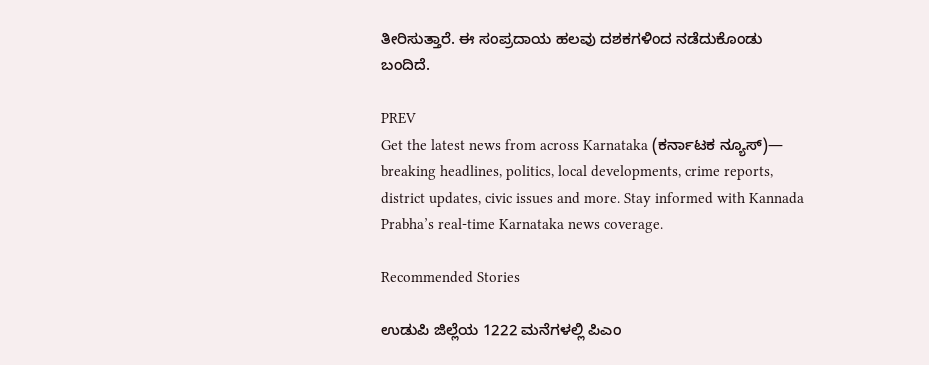ತೀರಿಸುತ್ತಾರೆ. ಈ ಸಂಪ್ರದಾಯ ಹಲವು ದಶಕಗಳಿಂದ ನಡೆದುಕೊಂಡು ಬಂದಿದೆ.

PREV
Get the latest news from across Karnataka (ಕರ್ನಾಟಕ ನ್ಯೂಸ್)— breaking headlines, politics, local developments, crime reports, district updates, civic issues and more. Stay informed with Kannada Prabha’s real‑time Karnataka news coverage.

Recommended Stories

ಉಡುಪಿ ಜಿಲ್ಲೆಯ 1222 ಮನೆಗಳಲ್ಲಿ ಪಿಎಂ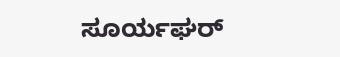ಸೂರ್ಯಘರ್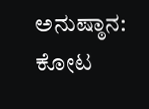ಅನುಷ್ಠಾನ: ಕೋಟ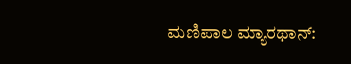ಮಣಿಪಾಲ ಮ್ಯಾರಥಾನ್‌: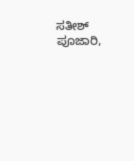ಸತೀಶ್ ಪೂಜಾರಿ,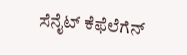ಸೆನೈಟ್ ಕೆಫೆಲೆಗೆನ್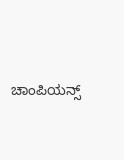ಚಾಂಪಿಯನ್ಸ್